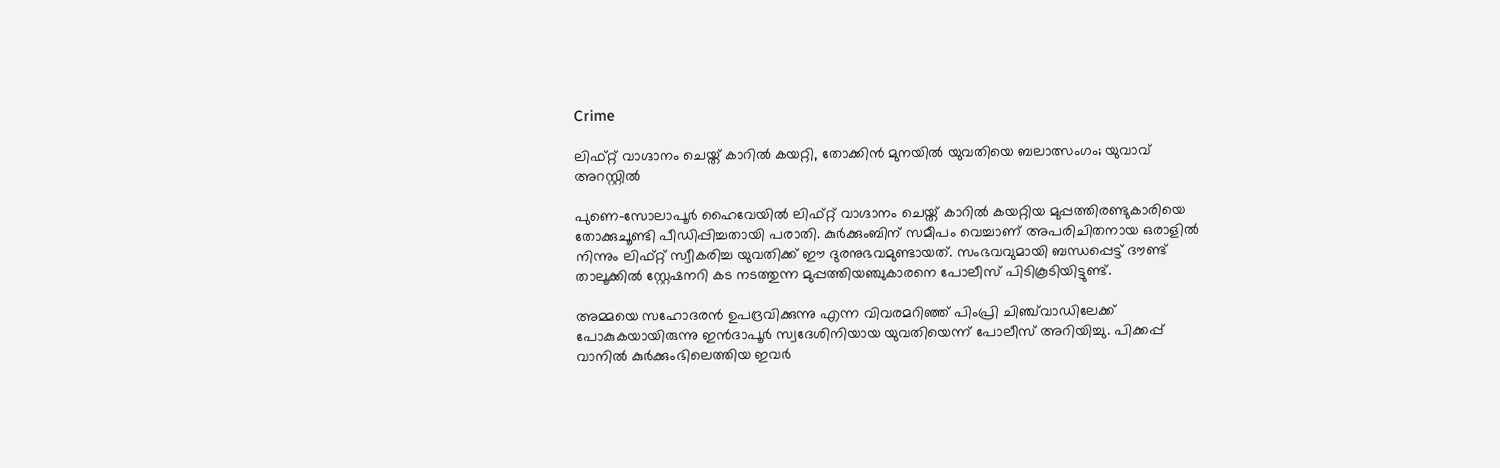Crime

ലിഫ്റ്റ് വാഗ്ദാനം ചെയ്ത് കാറിൽ കയറ്റി, തോക്കിന്‍ മുനയിൽ യുവതിയെ ബലാത്സംഗം; യുവാവ് അറസ്റ്റിൽ‍

പുണെ–സോലാപൂർ ഹൈവേയിൽ ലിഫ്റ്റ് വാഗ്ദാനം ചെയ്ത് കാറിൽ കയറ്റിയ മുപ്പത്തിരണ്ടുകാരിയെ തോക്കുചൂണ്ടി പീഡിപ്പിച്ചതായി പരാതി. കുർക്കുംബിന് സമീപം വെച്ചാണ് അപരിചിതനായ ഒരാളിൽ നിന്നും ലിഫ്റ്റ് സ്വീകരിച്ച യുവതിക്ക് ഈ ദുരനുഭവമുണ്ടായത്. സംഭവവുമായി ബന്ധപ്പെട്ട് ദൗണ്ട് താലൂക്കിൽ സ്റ്റേഷനറി കട നടത്തുന്ന മുപ്പത്തിയഞ്ചുകാരനെ പോലീസ് പിടികൂടിയിട്ടുണ്ട്.

അമ്മയെ സഹോദരൻ ഉപദ്രവിക്കുന്നു എന്ന വിവരമറിഞ്ഞ് പിംപ്രി ചിഞ്ച്‌വാഡിലേക്ക് പോകുകയായിരുന്നു ഇൻദാപൂർ സ്വദേശിനിയായ യുവതിയെന്ന് പോലീസ് അറിയിച്ചു. പിക്കപ്പ് വാനിൽ കുർക്കുംഭിലെത്തിയ ഇവർ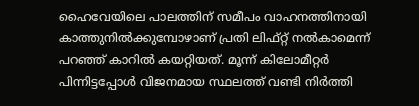ഹൈവേയിലെ പാലത്തിന് സമീപം വാഹനത്തിനായി കാത്തുനിൽക്കുമ്പോഴാണ് പ്രതി ലിഫ്റ്റ് നൽകാമെന്ന് പറഞ്ഞ് കാറിൽ കയറ്റിയത്. മൂന്ന് കിലോമീറ്റർ പിന്നിട്ടപ്പോൾ വിജനമായ സ്ഥലത്ത് വണ്ടി നിർത്തി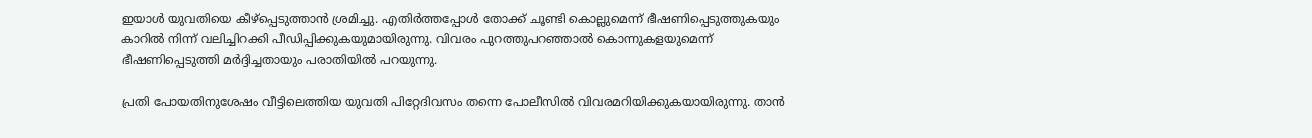ഇയാൾ യുവതിയെ കീഴ്‌പ്പെടുത്താൻ ശ്രമിച്ചു. എതിർത്തപ്പോൾ തോക്ക് ചൂണ്ടി കൊല്ലുമെന്ന് ഭീഷണിപ്പെടുത്തുകയും കാറിൽ നിന്ന് വലിച്ചിറക്കി പീഡിപ്പിക്കുകയുമായിരുന്നു. വിവരം പുറത്തുപറഞ്ഞാൽ കൊന്നുകളയുമെന്ന് ഭീഷണിപ്പെടുത്തി മർദ്ദിച്ചതായും പരാതിയിൽ പറയുന്നു.

പ്രതി പോയതിനുശേഷം വീട്ടിലെത്തിയ യുവതി പിറ്റേദിവസം തന്നെ പോലീസിൽ വിവരമറിയിക്കുകയായിരുന്നു. താൻ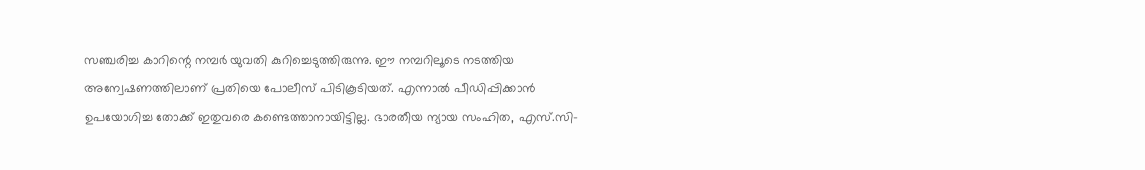സഞ്ചരിച്ച കാറിന്റെ നമ്പർ യുവതി കുറിച്ചെടുത്തിരുന്നു. ഈ നമ്പറിലൂടെ നടത്തിയ അന്വേഷണത്തിലാണ് പ്രതിയെ പോലീസ് പിടികൂടിയത്. എന്നാൽ പീഡിപ്പിക്കാൻ ഉപയോഗിച്ച തോക്ക് ഇതുവരെ കണ്ടെത്താനായിട്ടില്ല. ഭാരതീയ ന്യായ സംഹിത, എസ്.സി-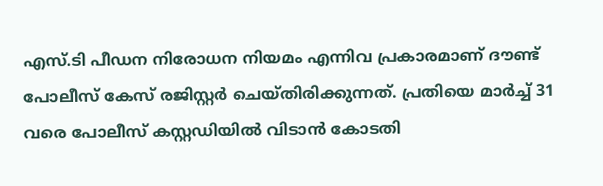എസ്.ടി പീഡന നിരോധന നിയമം എന്നിവ പ്രകാരമാണ് ദൗണ്ട് പോലീസ് കേസ് രജിസ്റ്റർ ചെയ്തിരിക്കുന്നത്. പ്രതിയെ മാർച്ച് 31 വരെ പോലീസ് കസ്റ്റഡിയിൽ വിടാൻ കോടതി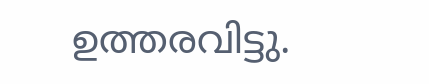ഉത്തരവിട്ടു.